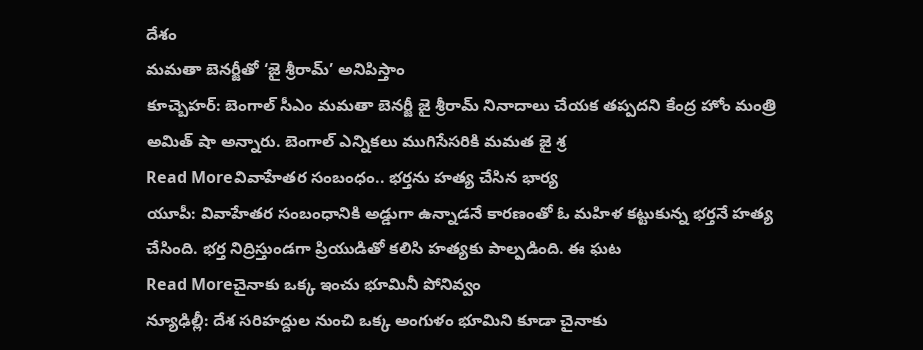దేశం
మమతా బెనర్జీతో ‘జై శ్రీరామ్’ అనిపిస్తాం
కూచ్బెహర్: బెంగాల్ సీఎం మమతా బెనర్జీ జై శ్రీరామ్ నినాదాలు చేయక తప్పదని కేంద్ర హోం మంత్రి అమిత్ షా అన్నారు. బెంగాల్ ఎన్నికలు ముగిసేసరికి మమత జై శ్ర
Read Moreవివాహేతర సంబంధం.. భర్తను హత్య చేసిన భార్య
యూపీ: వివాహేతర సంబంధానికి అడ్డుగా ఉన్నాడనే కారణంతో ఓ మహిళ కట్టుకున్న భర్తనే హత్య చేసింది. భర్త నిద్రిస్తుండగా ప్రియుడితో కలిసి హత్యకు పాల్పడింది. ఈ ఘట
Read Moreచైనాకు ఒక్క ఇంచు భూమినీ పోనివ్వం
న్యూఢిల్లీ: దేశ సరిహద్దుల నుంచి ఒక్క అంగుళం భూమిని కూడా చైనాకు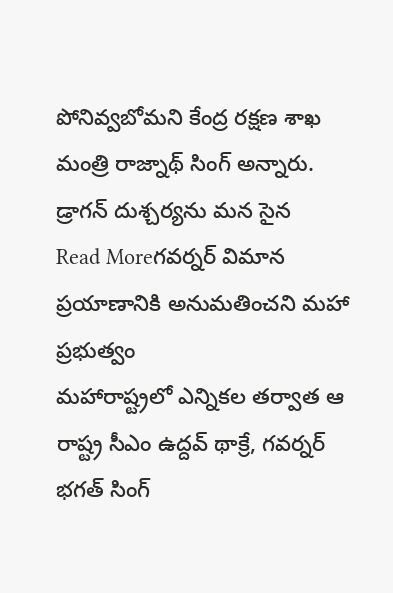పోనివ్వబోమని కేంద్ర రక్షణ శాఖ మంత్రి రాజ్నాథ్ సింగ్ అన్నారు. డ్రాగన్ దుశ్చర్యను మన సైన
Read Moreగవర్నర్ విమాన ప్రయాణానికి అనుమతించని మహా ప్రభుత్వం
మహారాష్ట్రలో ఎన్నికల తర్వాత ఆ రాష్ట్ర సీఎం ఉద్దవ్ థాక్రే, గవర్నర్ భగత్ సింగ్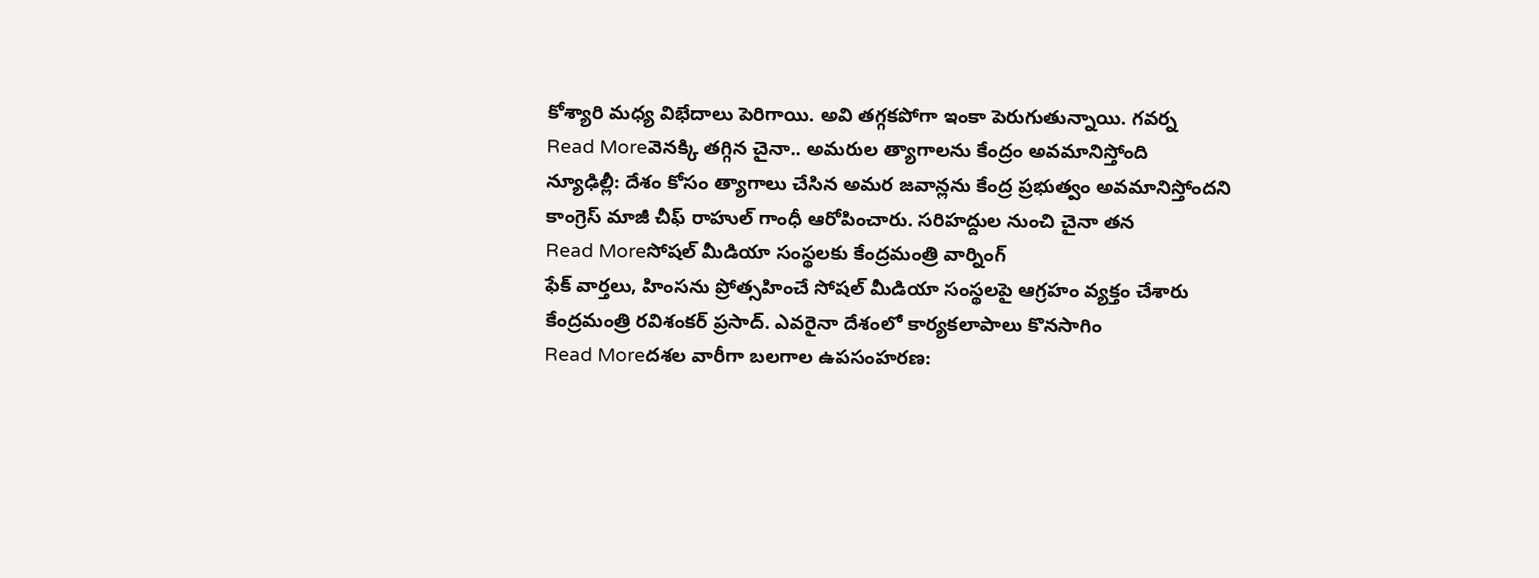కోశ్యారి మధ్య విభేదాలు పెరిగాయి. అవి తగ్గకపోగా ఇంకా పెరుగుతున్నాయి. గవర్న
Read Moreవెనక్కి తగ్గిన చైనా.. అమరుల త్యాగాలను కేంద్రం అవమానిస్తోంది
న్యూఢిల్లీ: దేశం కోసం త్యాగాలు చేసిన అమర జవాన్లను కేంద్ర ప్రభుత్వం అవమానిస్తోందని కాంగ్రెస్ మాజీ చీఫ్ రాహుల్ గాంధీ ఆరోపించారు. సరిహద్దుల నుంచి చైనా తన
Read Moreసోషల్ మీడియా సంస్థలకు కేంద్రమంత్రి వార్నింగ్
ఫేక్ వార్తలు, హింసను ప్రోత్సహించే సోషల్ మీడియా సంస్థలపై ఆగ్రహం వ్యక్తం చేశారు కేంద్రమంత్రి రవిశంకర్ ప్రసాద్. ఎవరైనా దేశంలో కార్యకలాపాలు కొనసాగిం
Read Moreదశల వారీగా బలగాల ఉపసంహరణ: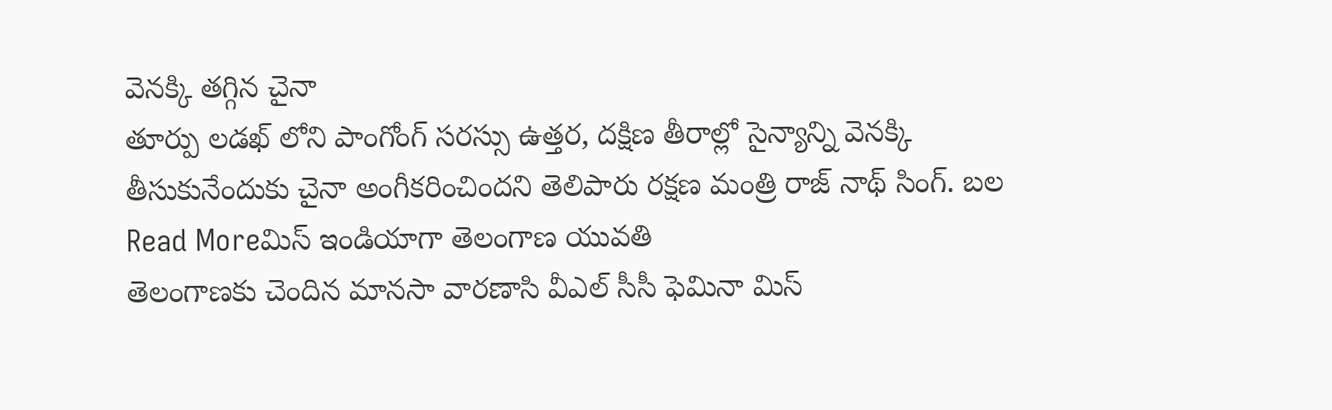వెనక్కి తగ్గిన చైనా
తూర్పు లడఖ్ లోని పాంగోంగ్ సరస్సు ఉత్తర, దక్షిణ తీరాల్లో సైన్యాన్ని వెనక్కి తీసుకునేందుకు చైనా అంగీకరించిందని తెలిపారు రక్షణ మంత్రి రాజ్ నాథ్ సింగ్. బల
Read Moreమిస్ ఇండియాగా తెలంగాణ యువతి
తెలంగాణకు చెందిన మానసా వారణాసి వీఎల్ సీసీ ఫెమినా మిస్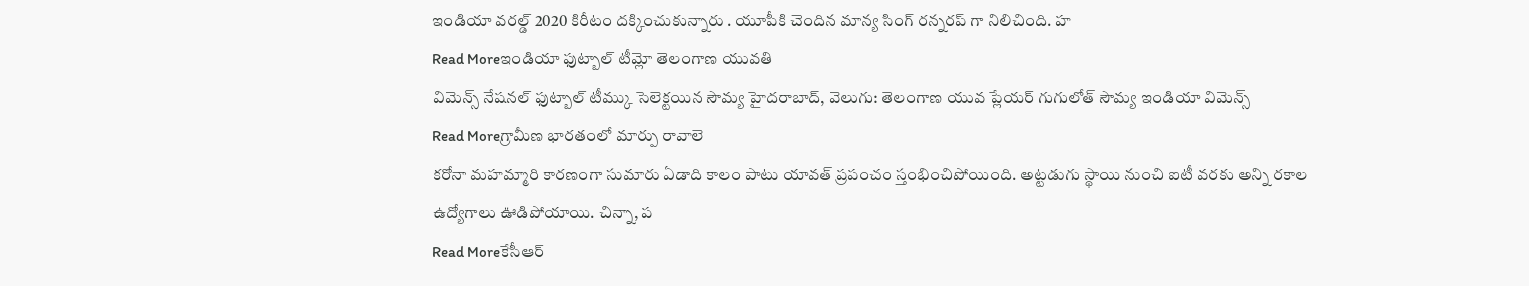ఇండియా వరల్డ్ 2020 కిరీటం దక్కించుకున్నారు . యూపీకి చెందిన మాన్య సింగ్ రన్నరప్ గా నిలిచింది. హ
Read Moreఇండియా ఫుట్బాల్ టీమ్లో తెలంగాణ యువతి
విమెన్స్ నేషనల్ ఫుట్బాల్ టీమ్కు సెలెక్టయిన సౌమ్య హైదరాబాద్, వెలుగు: తెలంగాణ యువ ప్లేయర్ గుగులోత్ సౌమ్య ఇండియా విమెన్స్
Read Moreగ్రామీణ భారతంలో మార్పు రావాలె
కరోనా మహమ్మారి కారణంగా సుమారు ఏడాది కాలం పాటు యావత్ ప్రపంచం స్తంభించిపోయింది. అట్టడుగు స్థాయి నుంచి ఐటీ వరకు అన్ని రకాల ఉద్యోగాలు ఊడిపోయాయి. చిన్నా, ప
Read Moreకేసీఆర్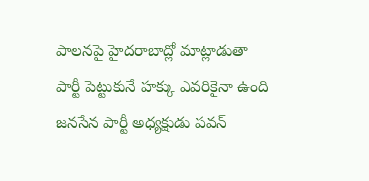పాలనపై హైదరాబాద్లో మాట్లాడుతా
పార్టీ పెట్టుకునే హక్కు ఎవరికైనా ఉంది జనసేన పార్టీ అధ్యక్షుడు పవన్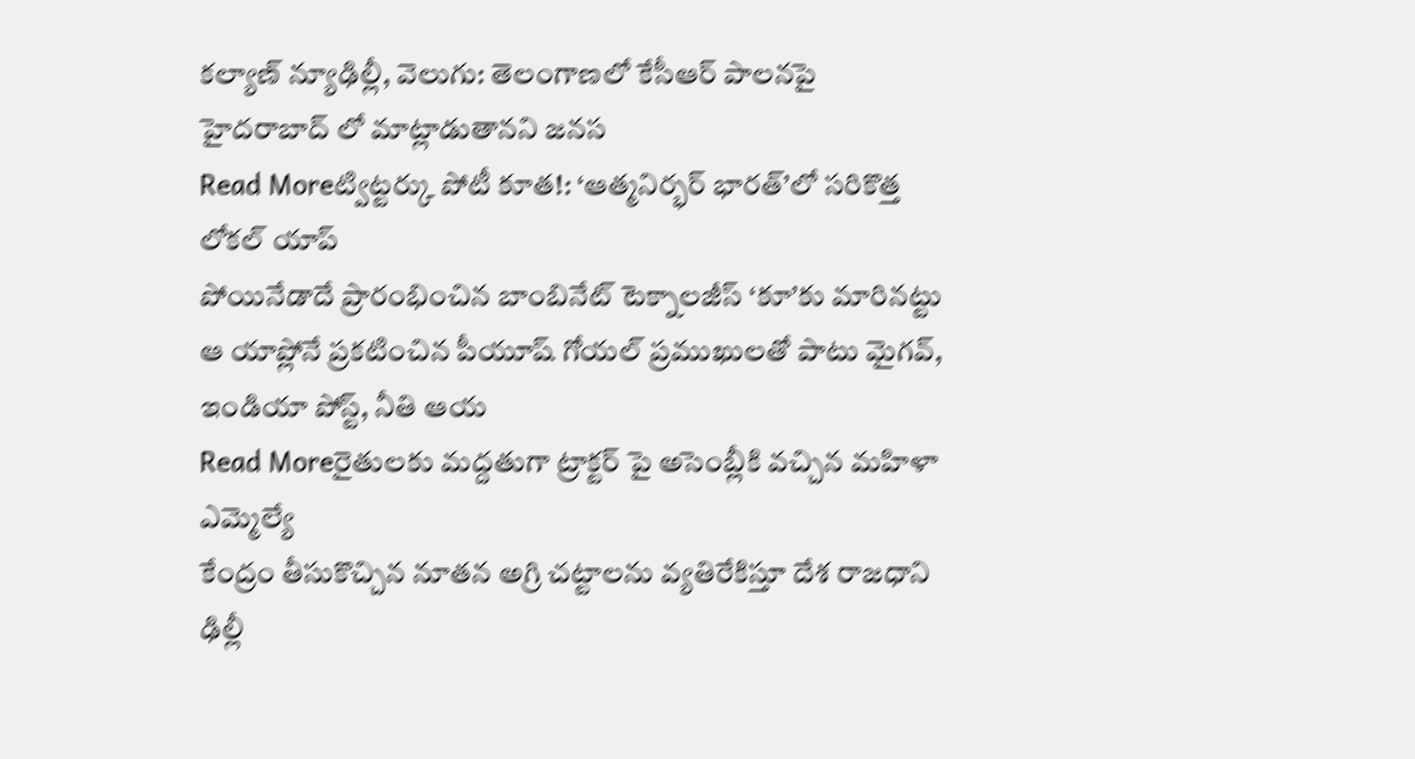కల్యాణ్ న్యూఢిల్లీ, వెలుగు: తెలంగాణలో కేసీఆర్ పాలనపై హైదరాబాద్ లో మాట్లాడుతానని జనస
Read Moreట్విట్టర్కు పోటీ కూత!: ‘ఆత్మనిర్భర్ భారత్’లో సరికొత్త లోకల్ యాప్
పోయినేడాదే ప్రారంభించిన బాంబినేట్ టెక్నాలజీస్ ‘కూ’కు మారినట్టు ఆ యాప్లోనే ప్రకటించిన పీయూష్ గోయల్ ప్రముఖులతో పాటు మైగవ్, ఇండియా పోస్ట్, నీతి ఆయ
Read Moreరైతులకు మద్దతుగా ట్రాక్టర్ పై అసెంబ్లీకి వచ్చిన మహిళా ఎమ్మెల్యే
కేంద్రం తీసుకొచ్చిన నూతన అగ్రి చట్టాలను వ్యతిరేకిస్తూ దేశ రాజధాని ఢిల్లీ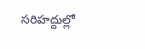సరిహద్దుల్లో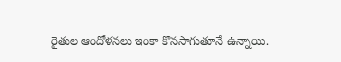రైతుల ఆందోళనలు ఇంకా కొనసాగుతూనే ఉన్నాయి.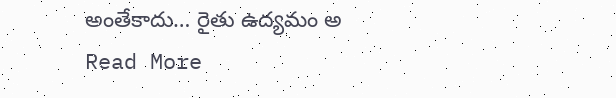అంతేకాదు… రైతు ఉద్యమం అ
Read More